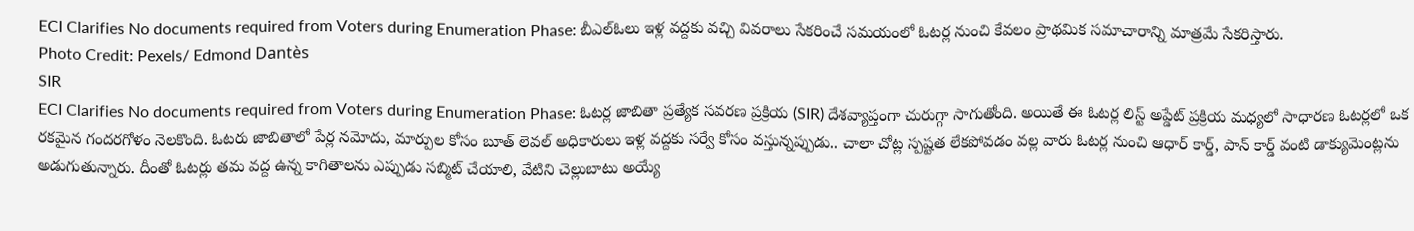ECI Clarifies No documents required from Voters during Enumeration Phase: బీఎల్ఓలు ఇళ్ల వద్దకు వచ్చి వివరాలు సేకరించే సమయంలో ఓటర్ల నుంచి కేవలం ప్రాథమిక సమాచారాన్ని మాత్రమే సేకరిస్తారు.
Photo Credit: Pexels/ Edmond Dantès
SIR
ECI Clarifies No documents required from Voters during Enumeration Phase: ఓటర్ల జాబితా ప్రత్యేక సవరణ ప్రక్రియ (SIR) దేశవ్యాప్తంగా చురుగ్గా సాగుతోంది. అయితే ఈ ఓటర్ల లిస్ట్ అప్డేట్ ప్రక్రియ మధ్యలో సాధారణ ఓటర్లలో ఒక రకమైన గందరగోళం నెలకొంది. ఓటరు జాబితాలో పేర్ల నమోదు, మార్పుల కోసం బూత్ లెవల్ అధికారులు ఇళ్ల వద్దకు సర్వే కోసం వస్తున్నప్పుడు.. చాలా చోట్ల స్పష్టత లేకపోవడం వల్ల వారు ఓటర్ల నుంచి ఆధార్ కార్డ్, పాన్ కార్డ్ వంటి డాక్యుమెంట్లను అడుగుతున్నారు. దీంతో ఓటర్లు తమ వద్ద ఉన్న కాగితాలను ఎప్పుడు సబ్మిట్ చేయాలి, వేటిని చెల్లుబాటు అయ్యే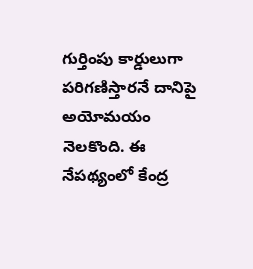గుర్తింపు కార్డులుగా పరిగణిస్తారనే దానిపై అయోమయం నెలకొంది. ఈ నేపథ్యంలో కేంద్ర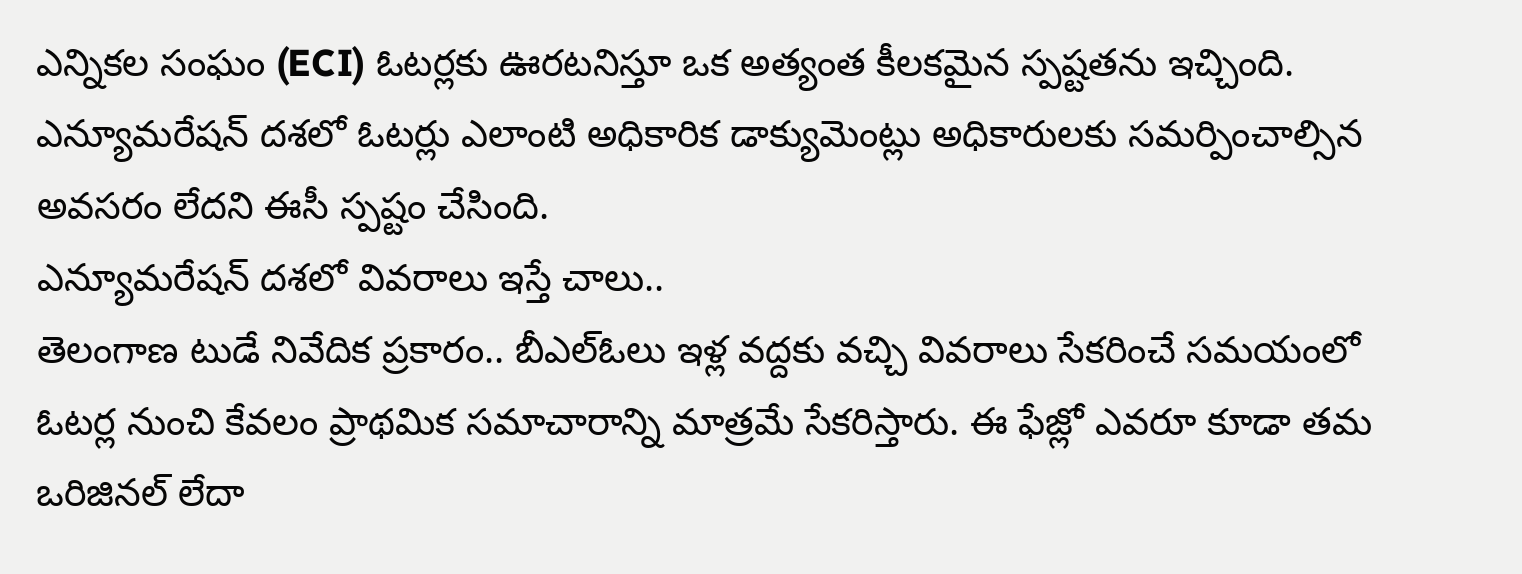ఎన్నికల సంఘం (ECI) ఓటర్లకు ఊరటనిస్తూ ఒక అత్యంత కీలకమైన స్పష్టతను ఇచ్చింది. ఎన్యూమరేషన్ దశలో ఓటర్లు ఎలాంటి అధికారిక డాక్యుమెంట్లు అధికారులకు సమర్పించాల్సిన అవసరం లేదని ఈసీ స్పష్టం చేసింది.
ఎన్యూమరేషన్ దశలో వివరాలు ఇస్తే చాలు..
తెలంగాణ టుడే నివేదిక ప్రకారం.. బీఎల్ఓలు ఇళ్ల వద్దకు వచ్చి వివరాలు సేకరించే సమయంలో ఓటర్ల నుంచి కేవలం ప్రాథమిక సమాచారాన్ని మాత్రమే సేకరిస్తారు. ఈ ఫేజ్లో ఎవరూ కూడా తమ ఒరిజినల్ లేదా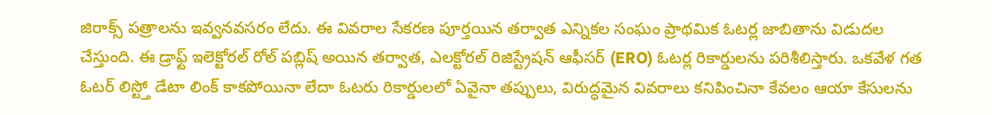జిరాక్స్ పత్రాలను ఇవ్వనవసరం లేదు. ఈ వివరాల సేకరణ పూర్తయిన తర్వాత ఎన్నికల సంఘం ప్రాథమిక ఓటర్ల జాబితాను విడుదల చేస్తుంది. ఈ డ్రాఫ్ట్ ఇలెక్టోరల్ రోల్ పబ్లిష్ అయిన తర్వాత, ఎలక్టోరల్ రిజిస్ట్రేషన్ ఆఫీసర్ (ERO) ఓటర్ల రికార్డులను పరిశీలిస్తారు. ఒకవేళ గత ఓటర్ లిస్ట్తో డేటా లింక్ కాకపోయినా లేదా ఓటరు రికార్డులలో ఏవైనా తప్పులు, విరుద్ధమైన వివరాలు కనిపించినా కేవలం ఆయా కేసులను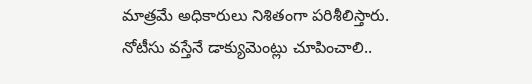మాత్రమే అధికారులు నిశితంగా పరిశీలిస్తారు.
నోటీసు వస్తేనే డాక్యుమెంట్లు చూపించాలి..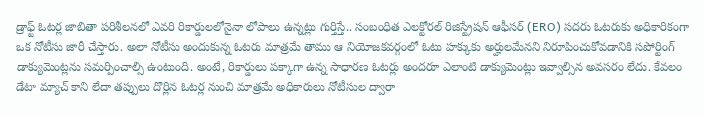డ్రాఫ్ట్ ఓటర్ల జాబితా పరిశీలనలో ఎవరి రికార్డులలోనైనా లోపాలు ఉన్నట్లు గుర్తిస్తే.. సంబంధిత ఎలక్టోరల్ రిజిస్ట్రేషన్ ఆఫీసర్ (ERO) సదరు ఓటరుకు అధికారికంగా ఒక నోటీసు జారీ చేస్తారు. అలా నోటీసు అందుకున్న ఓటరు మాత్రమే తాము ఆ నియోజకవర్గంలో ఓటు హక్కుకు అర్హులమేనని నిరూపించుకోవడానికి సపోర్టింగ్ డాక్యుమెంట్లను సమర్పించాల్సి ఉంటుంది. అంటే, రికార్డులు పక్కాగా ఉన్న సాధారణ ఓటర్లు అందరూ ఎలాంటి డాక్యుమెంట్లు ఇవ్వాల్సిన అవసరం లేదు. కేవలం డేటా మ్యాచ్ కాని లేదా తప్పులు దొర్లిన ఓటర్ల నుంచి మాత్రమే అధికారులు నోటీసుల ద్వారా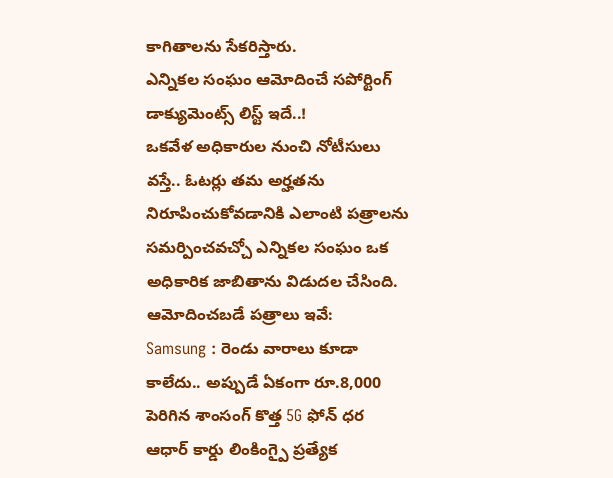కాగితాలను సేకరిస్తారు.
ఎన్నికల సంఘం ఆమోదించే సపోర్టింగ్ డాక్యుమెంట్స్ లిస్ట్ ఇదే..!
ఒకవేళ అధికారుల నుంచి నోటీసులు వస్తే.. ఓటర్లు తమ అర్హతను నిరూపించుకోవడానికి ఎలాంటి పత్రాలను సమర్పించవచ్చో ఎన్నికల సంఘం ఒక అధికారిక జాబితాను విడుదల చేసింది. ఆమోదించబడే పత్రాలు ఇవే:
Samsung : రెండు వారాలు కూడా కాలేదు.. అప్పుడే ఏకంగా రూ.8,000 పెరిగిన శాంసంగ్ కొత్త 5G ఫోన్ ధర
ఆధార్ కార్డు లింకింగ్పై ప్రత్యేక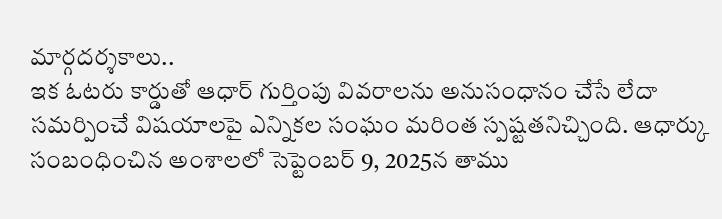మార్గదర్శకాలు..
ఇక ఓటరు కార్డుతో ఆధార్ గుర్తింపు వివరాలను అనుసంధానం చేసే లేదా సమర్పించే విషయాలపై ఎన్నికల సంఘం మరింత స్పష్టతనిచ్చింది. ఆధార్కు సంబంధించిన అంశాలలో సెప్టెంబర్ 9, 2025న తాము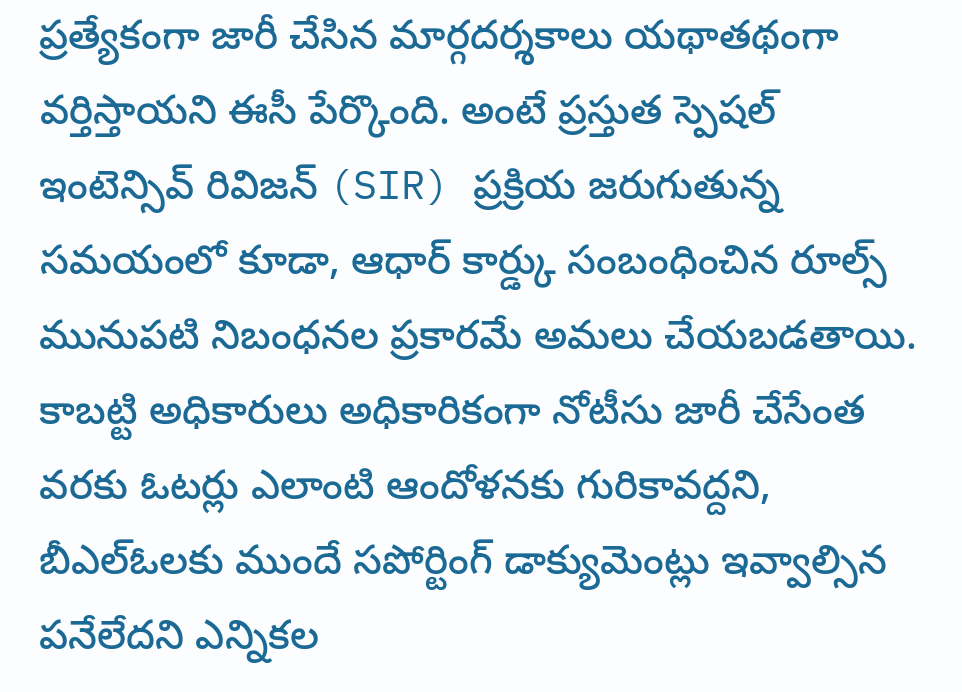ప్రత్యేకంగా జారీ చేసిన మార్గదర్శకాలు యథాతథంగా వర్తిస్తాయని ఈసీ పేర్కొంది. అంటే ప్రస్తుత స్పెషల్ ఇంటెన్సివ్ రివిజన్ (SIR) ప్రక్రియ జరుగుతున్న సమయంలో కూడా, ఆధార్ కార్డ్కు సంబంధించిన రూల్స్ మునుపటి నిబంధనల ప్రకారమే అమలు చేయబడతాయి. కాబట్టి అధికారులు అధికారికంగా నోటీసు జారీ చేసేంత వరకు ఓటర్లు ఎలాంటి ఆందోళనకు గురికావద్దని, బీఎల్ఓలకు ముందే సపోర్టింగ్ డాక్యుమెంట్లు ఇవ్వాల్సిన పనేలేదని ఎన్నికల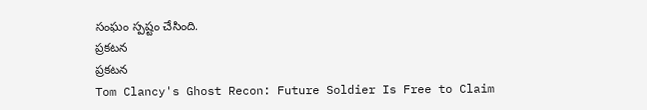సంఘం స్పష్టం చేసింది.
ప్రకటన
ప్రకటన
Tom Clancy's Ghost Recon: Future Soldier Is Free to Claim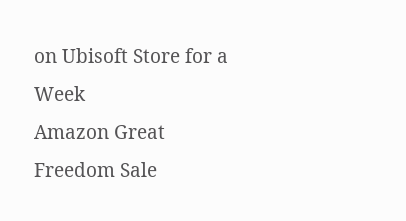on Ubisoft Store for a Week
Amazon Great Freedom Sale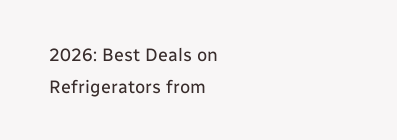2026: Best Deals on Refrigerators from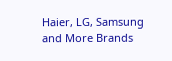Haier, LG, Samsung and More Brands